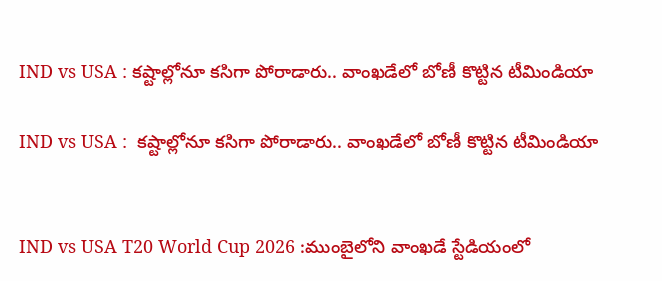IND vs USA : కష్టాల్లోనూ కసిగా పోరాడారు.. వాంఖడేలో బోణీ కొట్టిన టీమిండియా

IND vs USA :  కష్టాల్లోనూ కసిగా పోరాడారు.. వాంఖడేలో బోణీ కొట్టిన టీమిండియా


IND vs USA T20 World Cup 2026 :ముంబైలోని వాంఖడే స్టేడియంలో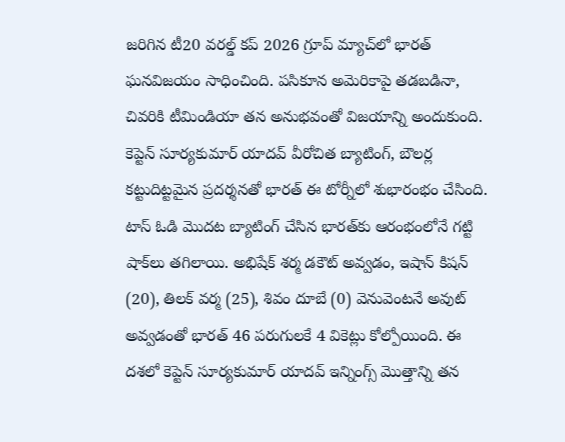జరిగిన టీ20 వరల్డ్ కప్ 2026 గ్రూప్ మ్యాచ్‌లో భారత్ ఘనవిజయం సాధించింది. పసికూన అమెరికాపై తడబడినా, చివరికి టీమిండియా తన అనుభవంతో విజయాన్ని అందుకుంది. కెప్టెన్ సూర్యకుమార్ యాదవ్ వీరోచిత బ్యాటింగ్, బౌలర్ల కట్టుదిట్టమైన ప్రదర్శనతో భారత్ ఈ టోర్నీలో శుభారంభం చేసింది. టాస్ ఓడి మొదట బ్యాటింగ్ చేసిన భారత్‌కు ఆరంభంలోనే గట్టి షాక్‌లు తగిలాయి. అభిషేక్ శర్మ డకౌట్ అవ్వడం, ఇషాన్ కిషన్ (20), తిలక్ వర్మ (25), శివం దూబే (0) వెనువెంటనే అవుట్ అవ్వడంతో భారత్ 46 పరుగులకే 4 వికెట్లు కోల్పోయింది. ఈ దశలో కెప్టెన్ సూర్యకుమార్ యాదవ్ ఇన్నింగ్స్ మొత్తాన్ని తన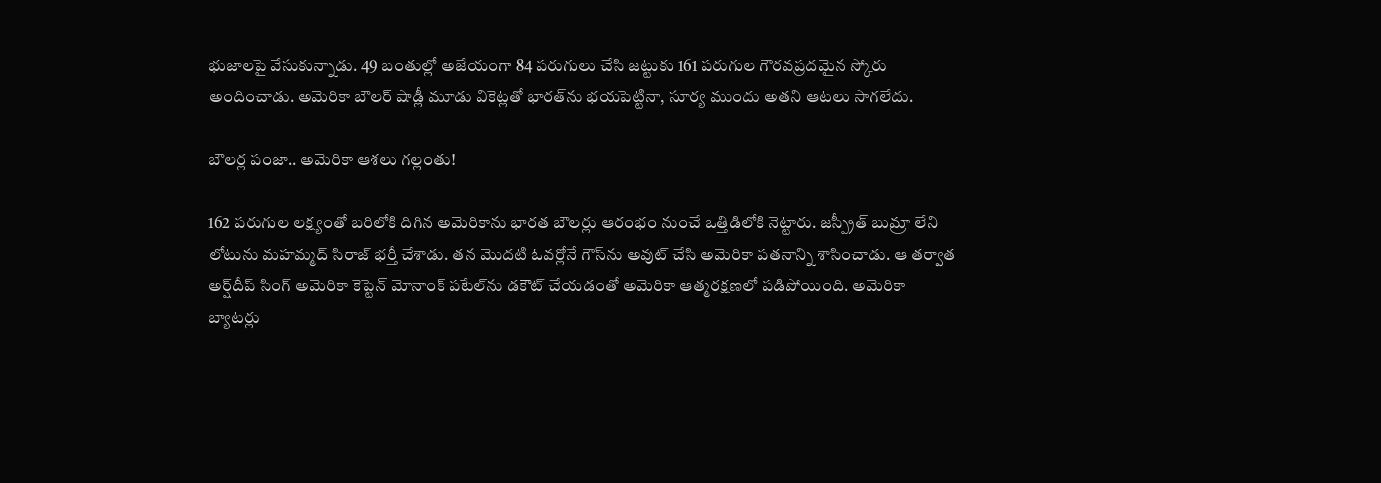భుజాలపై వేసుకున్నాడు. 49 బంతుల్లో అజేయంగా 84 పరుగులు చేసి జట్టుకు 161 పరుగుల గౌరవప్రదమైన స్కోరు అందించాడు. అమెరికా బౌలర్ షాడ్లీ మూడు వికెట్లతో భారత్‌ను భయపెట్టినా, సూర్య ముందు అతని ఆటలు సాగలేదు.

బౌలర్ల పంజా.. అమెరికా ఆశలు గల్లంతు!

162 పరుగుల లక్ష్యంతో బరిలోకి దిగిన అమెరికాను భారత బౌలర్లు ఆరంభం నుంచే ఒత్తిడిలోకి నెట్టారు. జస్ప్రీత్ బుమ్రా లేని లోటును మహమ్మద్ సిరాజ్ భర్తీ చేశాడు. తన మొదటి ఓవర్లోనే గౌస్‌ను అవుట్ చేసి అమెరికా పతనాన్ని శాసించాడు. ఆ తర్వాత అర్ష్‌దీప్ సింగ్ అమెరికా కెప్టెన్ మోనాంక్ పటేల్‌ను డకౌట్ చేయడంతో అమెరికా ఆత్మరక్షణలో పడిపోయింది. అమెరికా బ్యాటర్లు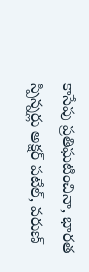కాసేపు ప్రతిఘటించినా, భారత స్పిన్నర్లు అక్షర్ పటేల్, వరుణ్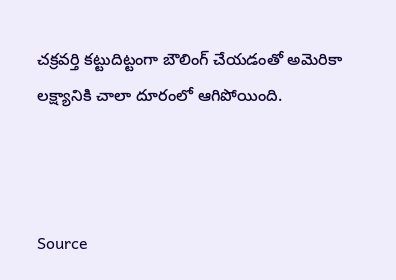చక్రవర్తి కట్టుదిట్టంగా బౌలింగ్ చేయడంతో అమెరికా లక్ష్యానికి చాలా దూరంలో ఆగిపోయింది.



Source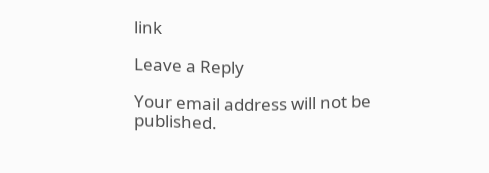link

Leave a Reply

Your email address will not be published.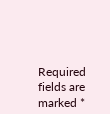Required fields are marked *